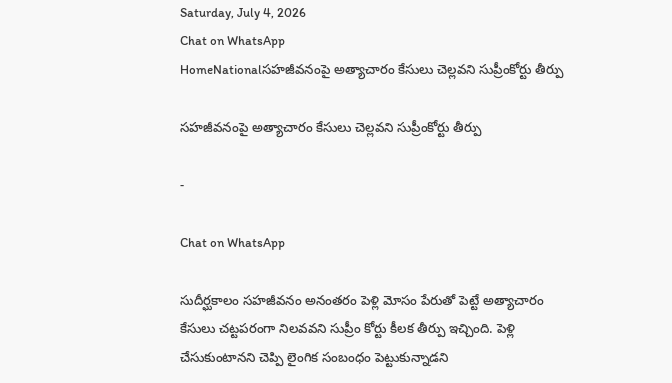Saturday, July 4, 2026
Chat on WhatsApp
HomeNationalసహజీవనంపై అత్యాచారం కేసులు చెల్లవని సుప్రీంకోర్టు తీర్పు

సహజీవనంపై అత్యాచారం కేసులు చెల్లవని సుప్రీంకోర్టు తీర్పు

-

Chat on WhatsApp

సుదీర్ఘకాలం సహజీవనం అనంతరం పెళ్లి మోసం పేరుతో పెట్టే అత్యాచారం కేసులు చట్టపరంగా నిలవవని సుప్రీం కోర్టు కీలక తీర్పు ఇచ్చింది. పెళ్లి చేసుకుంటానని చెప్పి లైంగిక సంబంధం పెట్టుకున్నాడని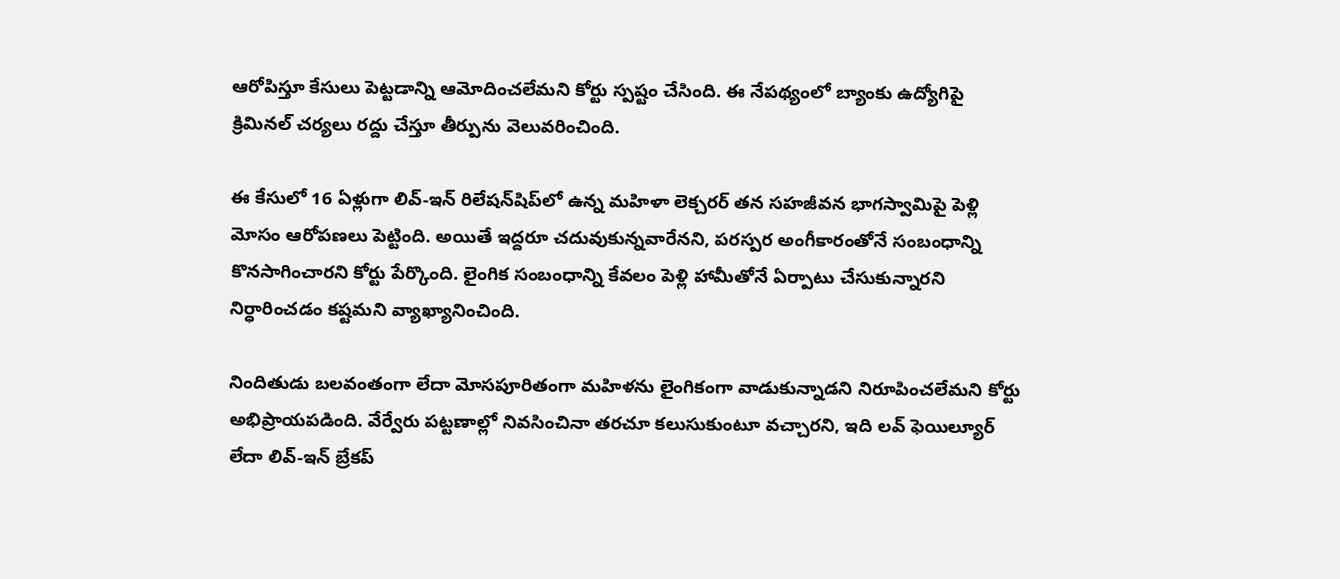ఆరోపిస్తూ కేసులు పెట్టడాన్ని ఆమోదించలేమని కోర్టు స్పష్టం చేసింది. ఈ నేపథ్యంలో బ్యాంకు ఉద్యోగిపై క్రిమినల్ చర్యలు రద్దు చేస్తూ తీర్పును వెలువరించింది.

ఈ కేసులో 16 ఏళ్లుగా లివ్-ఇన్ రిలేషన్‌షిప్‌లో ఉన్న మహిళా లెక్చరర్ తన సహజీవన భాగస్వామిపై పెళ్లి మోసం ఆరోపణలు పెట్టింది. అయితే ఇద్దరూ చదువుకున్నవారేనని, పరస్పర అంగీకారంతోనే సంబంధాన్ని కొనసాగించారని కోర్టు పేర్కొంది. లైంగిక సంబంధాన్ని కేవలం పెళ్లి హామీతోనే ఏర్పాటు చేసుకున్నారని నిర్ధారించడం కష్టమని వ్యాఖ్యానించింది.

నిందితుడు బలవంతంగా లేదా మోసపూరితంగా మహిళను లైంగికంగా వాడుకున్నాడని నిరూపించలేమని కోర్టు అభిప్రాయపడింది. వేర్వేరు పట్టణాల్లో నివసించినా తరచూ కలుసుకుంటూ వచ్చారని, ఇది లవ్ ఫెయిల్యూర్ లేదా లివ్-ఇన్ బ్రేకప్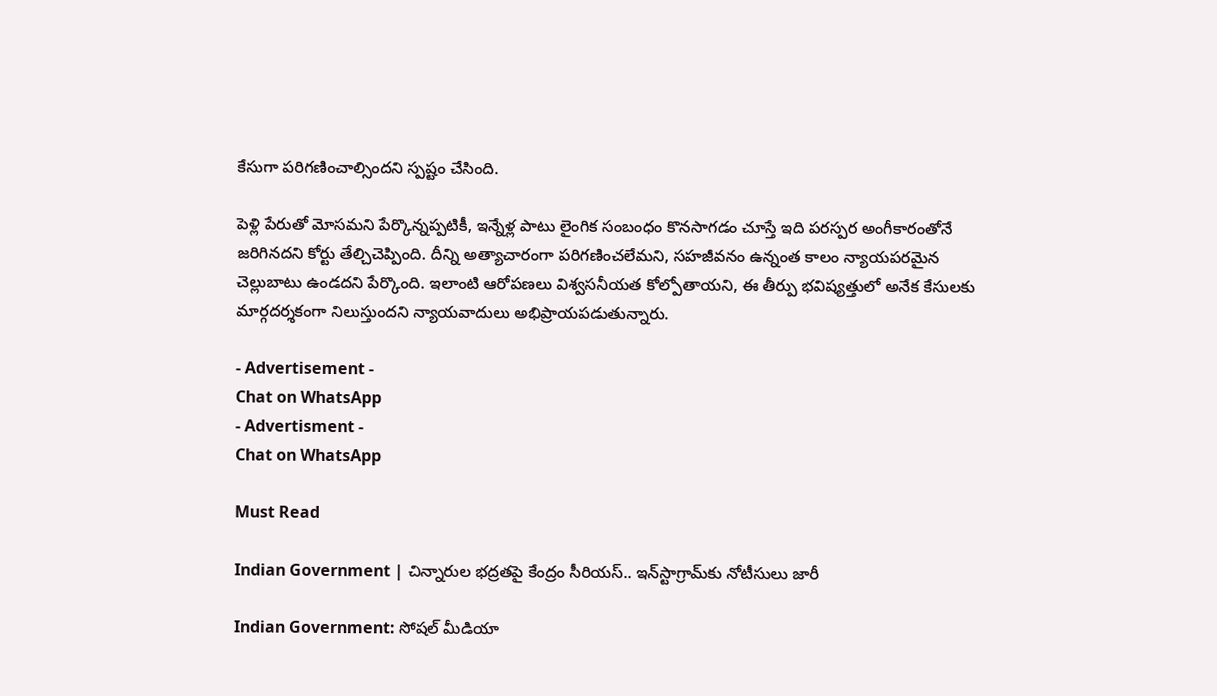కేసుగా పరిగణించాల్సిందని స్పష్టం చేసింది.

పెళ్లి పేరుతో మోసమని పేర్కొన్నప్పటికీ, ఇన్నేళ్ల పాటు లైంగిక సంబంధం కొనసాగడం చూస్తే ఇది పరస్పర అంగీకారంతోనే జరిగినదని కోర్టు తేల్చిచెప్పింది. దీన్ని అత్యాచారంగా పరిగణించలేమని, సహజీవనం ఉన్నంత కాలం న్యాయపరమైన చెల్లుబాటు ఉండదని పేర్కొంది. ఇలాంటి ఆరోపణలు విశ్వసనీయత కోల్పోతాయని, ఈ తీర్పు భవిష్యత్తులో అనేక కేసులకు మార్గదర్శకంగా నిలుస్తుందని న్యాయవాదులు అభిప్రాయపడుతున్నారు.

- Advertisement -
Chat on WhatsApp
- Advertisment -
Chat on WhatsApp

Must Read

Indian Government | చిన్నారుల భద్రతపై కేంద్రం సీరియస్.. ఇన్‌స్టాగ్రామ్‌కు నోటీసులు జారీ

Indian Government: సోషల్ మీడియా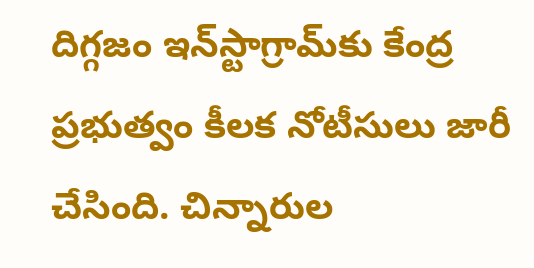దిగ్గజం ఇన్‌స్టాగ్రామ్‌కు కేంద్ర ప్రభుత్వం కీలక నోటీసులు జారీ చేసింది. చిన్నారుల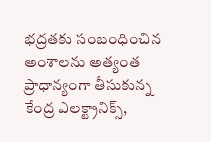భద్రతకు సంబంధించిన అంశాలను అత్యంత ప్రాధాన్యంగా తీసుకున్న కేంద్ర ఎలక్ట్రానిక్స్,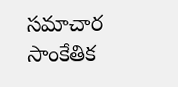సమాచార సాంకేతిక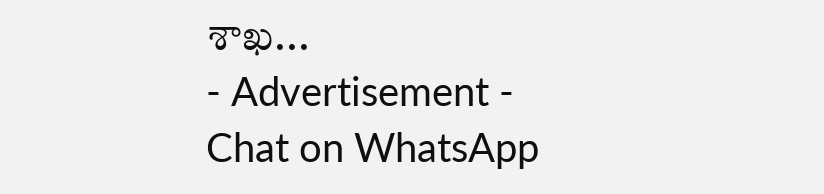శాఖ...
- Advertisement -
Chat on WhatsApp